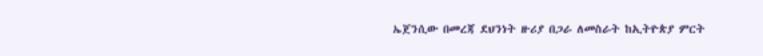ኤጀንሲው በመረጃ ደህንነት ዙሪያ በጋራ ለመስራት ከኢትዮጵያ ምርት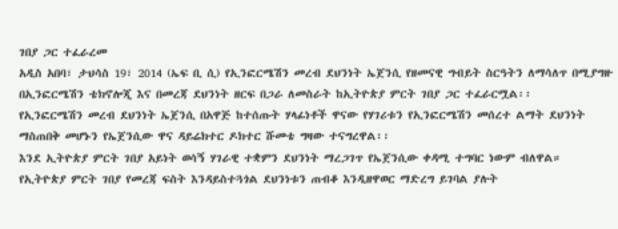ገበያ ጋር ተፈራረመ
አዲስ አበባ፣ ታህሳስ 19፣ 2014 (ኤፍ ቢ ሲ) የኢንፎርሜሽን መረብ ደህንነት ኤጀንሲ የዘመናዊ ግብይት ስርዓትን ለማሳለጥ በሚያግዙ በኢንፎርሜሽን ቴክኖሎጂ እና በመረጃ ደህንነት ዘርፍ በጋራ ለመስራት ከኢትዮጵያ ምርት ገበያ ጋር ተፈራርሟል፡፡
የኢንፎርሜሽን መረብ ደህንነት ኤጀንሲ በአዋጅ ከተሰጡት ሃላፊነቶች ዋናው የሃገሪቱን የኢንፎርሜሽን መሰረተ ልማት ደህንነት ማስጠበቅ መሆኑን የኤጀንሲው ዋና ዳይሬክተር ዶክተር ሹመቴ ግዛው ተናግረዋል፡፡
እንደ ኢትዮጵያ ምርት ገበያ አይነት ወሳኝ ሃገራዊ ተቋምን ደህንነት ማረጋገጥ የኤጀንሲው ቀዳሚ ተግባር ነውም ብለዋል።
የኢትዮጵያ ምርት ገበያ የመረጃ ፍስት እንዳይስተጓጎል ደህንነቱን ጠብቆ እንዲዘዋወር ማድረግ ይገባል ያሉት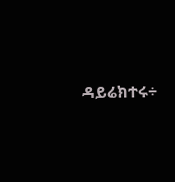ዳይሬክተሩ÷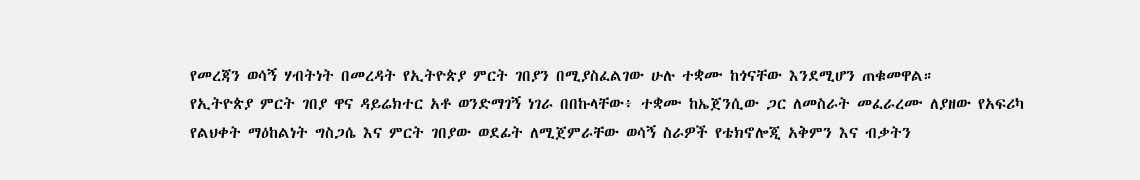የመረጃን ወሳኝ ሃብትነት በመረዳት የኢትዮጵያ ምርት ገበያን በሚያስፈልገው ሁሉ ተቋሙ ከጎናቸው እንደሚሆን ጠቁመዋል።
የኢትዮጵያ ምርት ገበያ ዋና ዳይሬክተር አቶ ወንድማገኝ ነገራ በበኩላቸው፥ ተቋሙ ከኤጀንሲው ጋር ለመስራት መፈራረሙ ለያዘው የአፍሪካ የልህቀት ማዕከልነት ግስጋሴ እና ምርት ገበያው ወደፊት ለሚጀምራቸው ወሳኝ ስራዎች የቴክኖሎጂ አቅምን እና ብቃትን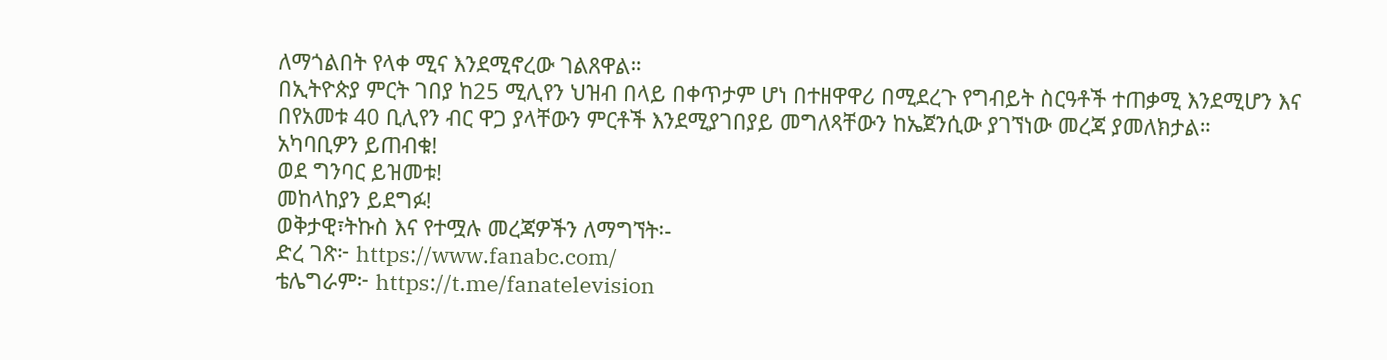ለማጎልበት የላቀ ሚና እንደሚኖረው ገልጸዋል።
በኢትዮጵያ ምርት ገበያ ከ25 ሚሊየን ህዝብ በላይ በቀጥታም ሆነ በተዘዋዋሪ በሚደረጉ የግብይት ስርዓቶች ተጠቃሚ እንደሚሆን እና በየአመቱ 40 ቢሊየን ብር ዋጋ ያላቸውን ምርቶች እንደሚያገበያይ መግለጻቸውን ከኤጀንሲው ያገኘነው መረጃ ያመለክታል።
አካባቢዎን ይጠብቁ!
ወደ ግንባር ይዝመቱ!
መከላከያን ይደግፉ!
ወቅታዊ፣ትኩስ እና የተሟሉ መረጃዎችን ለማግኘት፡-
ድረ ገጽ፦ https://www.fanabc.com/
ቴሌግራም፦ https://t.me/fanatelevision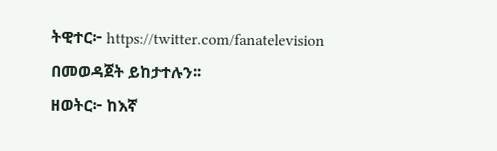ትዊተር፦ https://twitter.com/fanatelevision በመወዳጀት ይከታተሉን፡፡
ዘወትር፦ ከእኛ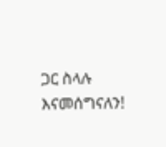ጋር ስላሉ እናመሰግናለን!